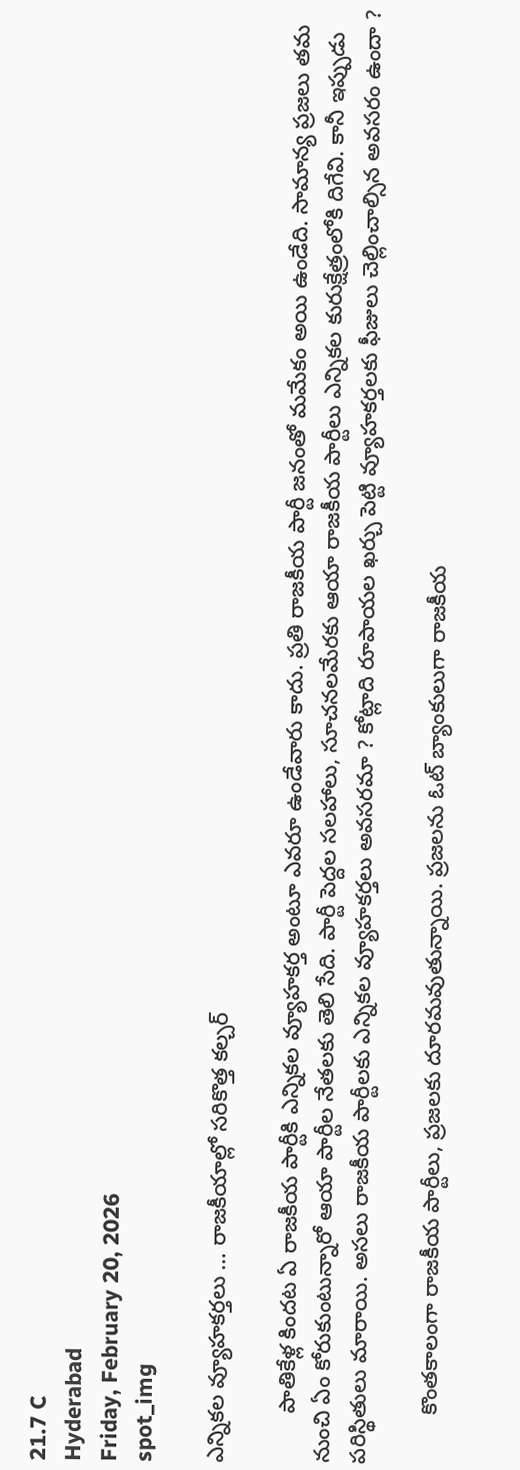21.7 C
Hyderabad
Friday, February 20, 2026
spot_img

ఎన్నికల వ్యూహకర్తలు … రాజకీయాల్లో సరికొత్త కల్చర్

        పాతికేళ్ల కిందట ఏ రాజకీయ పార్టీకి ఎన్నికల వ్యూహకర్త అంటూ ఎవరూ ఉండేవారు కాదు. ప్ర‌తి రాజ‌కీయ పార్టీ జ‌నంతో మ‌మేకం అయి ఉండేది. సామాన్య ప్ర‌జ‌లు త‌మ నుంచి ఏం కోరుకుంటున్నారో ఆయా పార్టీల నేత‌ల‌కు తెలి సేది. పార్టీ పెద్దల సలహాలు, సూచనలమేరకు ఆయా రాజ‌కీయ పార్టీలు ఎన్నిక‌ల కురుక్షేత్రంలోకి దిగేవి. కానీ ఇప్పుడు ప‌రిస్థితులు మారాయి. అసలు రాజకీయ పార్టీలకు ఎన్నికల వ్యూహకర్తలు అవసరమా ? కోట్లాది రూపాయల ఖర్చు పెట్టి వ్యూహకర్తలకు ఫీజులు చెల్లించాల్సిన అవసరం ఉందా ?

        కొంతకాలంగా రాజకీయ పార్టీలు, ప్రజలకు దూరమవుతున్నాయి. ప్రజలను ఓట్‌ బ్యాంకులుగా రాజ‌కీయ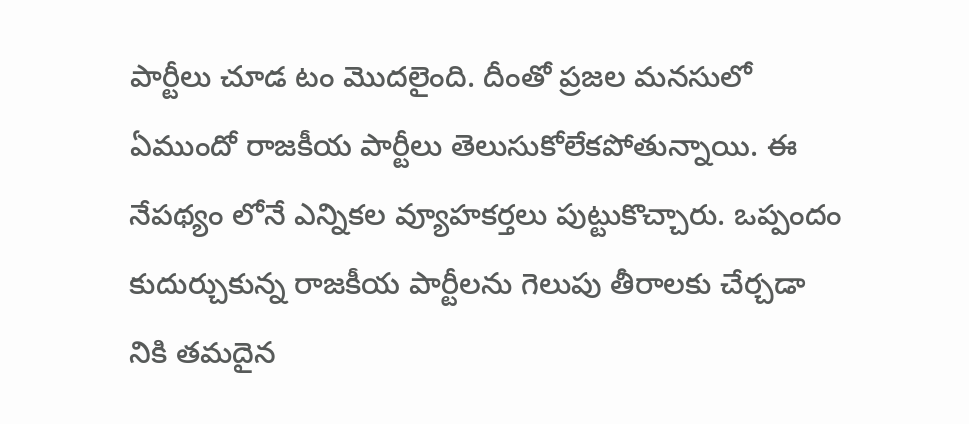పార్టీలు చూడ టం మొదలైంది. దీంతో ప్రజల మనసులో ఏముందో రాజకీయ పార్టీలు తెలుసుకోలేకపోతున్నాయి. ఈ నేపథ్యం లోనే ఎన్నికల వ్యూహకర్తలు పుట్టుకొచ్చారు. ఒప్పందం కుదుర్చుకున్న రాజకీయ పార్టీలను గెలుపు తీరాలకు చేర్చడా నికి తమదైన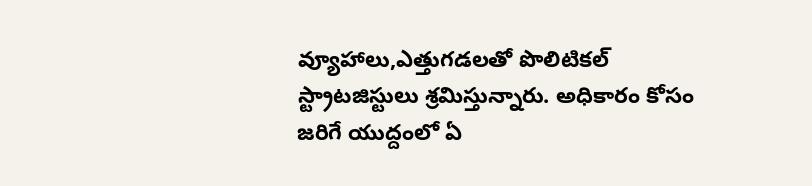వ్యూహాలు,ఎత్తుగడలతో పొలిటికల్ స్ట్రాటజిస్టులు శ్రమిస్తున్నారు. అధికారం కోసం జ‌రిగే యుద్దంలో ఏ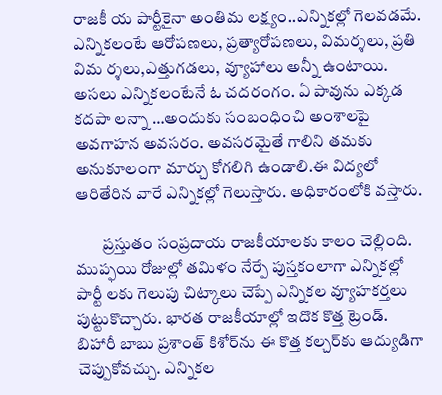రాజ‌కీ య పార్టీకైనా అంతిమ లక్ష్యం..ఎన్నిక‌ల్లో గెల‌వ‌డ‌మే. ఎన్నిక‌లంటే ఆరోప‌ణ‌లు, ప్రత్యారోప‌ణ‌లు, విమ‌ర్శ‌లు, ప్ర‌తి విమ‌ ర్శ‌లు,ఎత్తుగ‌డ‌లు, వ్యూహాలు అన్నీ ఉంటాయి. అసలు ఎన్నికలంటేనే ఓ చదరంగం. ఏ పావును ఎక్కడ కదపా లన్నా …అందుకు సంబంధించి అంశాలపై అవగాహన అవసరం. అవ‌స‌ర‌మైతే గాలిని త‌మ‌కు అనుకూలంగా మార్చు కోగ‌లిగి ఉండాలి.ఈ విద్య‌లో ఆరితేరిన వారే ఎన్నిక‌ల్లో గెలుస్తారు. అధికారంలోకి వ‌స్తారు.

        ప్రస్తుతం సంప్ర‌దాయ రాజకీయాల‌కు కాలం చెల్లింది. ముప్ఫ‌యి రోజుల్లో త‌మిళం నేర్పే పుస్త‌కంలాగా ఎన్నిక‌ల్లో పార్టీ ల‌కు గెలుపు చిట్కాలు చెప్పే ఎన్నిక‌ల వ్యూహ‌క‌ర్త‌లు పుట్టుకొచ్చారు. భార‌త రాజ‌కీయాల్లో ఇదొక కొత్త ట్రెండ్. బిహారీ బాబు ప్ర‌శాంత్ కిశోర్‌ను ఈ కొత్త క‌ల్చ‌ర్‌కు ఆద్యుడిగా చెప్పుకోవచ్చు. ఎన్నికల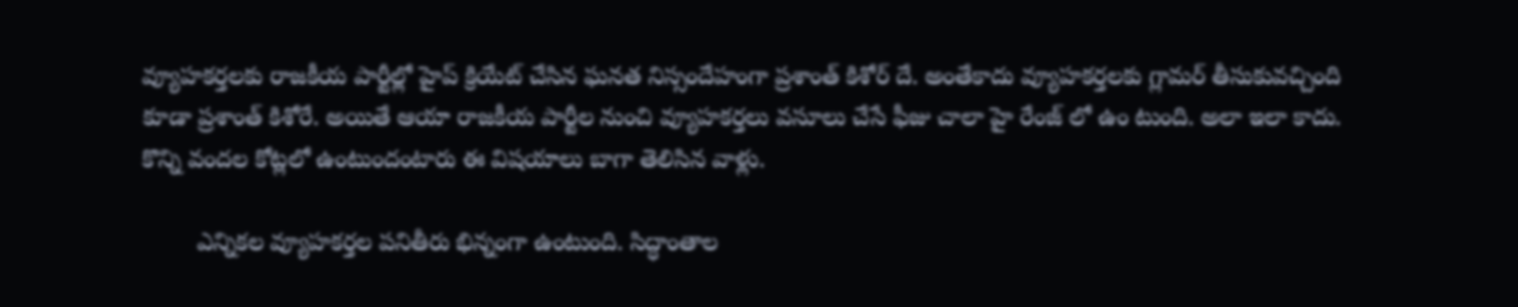వ్యూహకర్తలకు రాజకీయ పార్టీల్లో హైప్ క్రియేట్ చేసిన ఘనత నిస్సందేహంగా ప్రశాంత్ కిశోర్ దే. అంతేకాదు వ్యూహకర్తలకు గ్లామర్ తీసుకువచ్చింది కూడా ప్రశాంత్ కిశోరే. అయితే ఆయా రాజ‌కీయ పార్టీల నుంచి వ్యూహకర్తలు వ‌సూలు చేసే ఫీజు చాలా హై రేంజ్ లో ఉం టుంది. అలా ఇలా కాదు. కొన్ని వంద‌ల కోట్ల‌లో ఉంటుందంటారు ఈ విష‌యాలు బాగా తెలిసిన వాళ్లు.

        ఎన్నికల వ్యూహకర్తల పనితీరు భిన్నంగా ఉంటుంది. సిద్ధాంతాల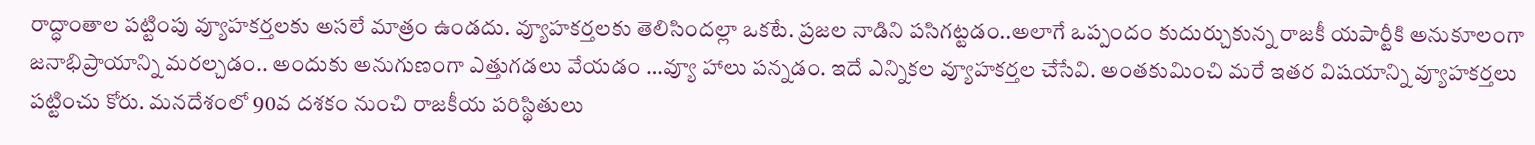రాద్ధాంతాల ప‌ట్టింపు వ్యూహకర్తలకు అస‌లే మాత్రం ఉండ‌దు. వ్యూహకర్తలకు తెలిసింద‌ల్లా ఒక‌టే. ప్రజల నాడిని ప‌సిగ‌ట్ట‌డం..అలాగే ఒప్పందం కుదుర్చుకున్న రాజ‌కీ య‌పార్టీకి అనుకూలంగా జనాభిప్రాయాన్ని మ‌ర‌ల్చ‌డం.. అందుకు అనుగుణంగా ఎత్తుగ‌డ‌లు వేయ‌డం …వ్యూ హాలు ప‌న్న‌డం. ఇదే ఎన్నికల వ్యూహకర్తల చేసేవి. అంత‌కుమించి మ‌రే ఇత‌ర విష‌యాన్ని వ్యూహకర్తలు పట్టించు కోరు. మనదేశంలో 90వ దశకం నుంచి రాజకీయ పరిస్థితులు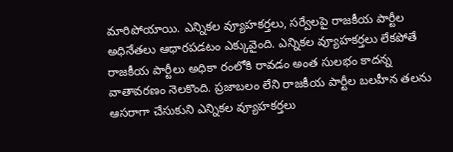మారిపోయాయి. ఎన్నికల వ్యూహకర్తలు, సర్వేలపై రాజకీయ పార్టీల అధినేతలు ఆధారపడటం ఎక్కువైంది. ఎన్నికల వ్యూహకర్తలు లేకపోతే రాజకీయ పార్టీలు అధికా రంలోకి రావడం అంత సులభం కాదన్న వాతావరణం నెలకొంది. ప్రజాబలం లేని రాజకీయ పార్టీల బలహీన తలను ఆసరాగా చేసుకుని ఎన్నికల వ్యూహకర్తలు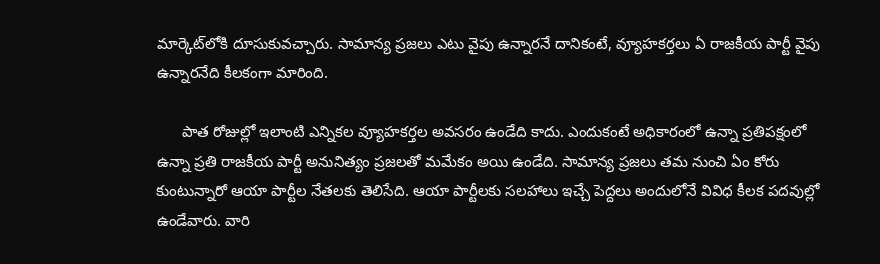మార్కెట్‌లోకి దూసుకువచ్చారు. సామాన్య ప్రజలు ఎటు వైపు ఉన్నారనే దానికంటే, వ్యూహకర్తలు ఏ రాజకీయ పార్టీ వైపు ఉన్నారనేది కీలకంగా మారింది.

      పాత రోజుల్లో ఇలాంటి ఎన్నిక‌ల వ్యూహ‌క‌ర్తల అవ‌స‌రం ఉండేది కాదు. ఎందుకంటే అధికారంలో ఉన్నా ప్ర‌తిప‌క్షంలో ఉన్నా ప్ర‌తి రాజ‌కీయ పార్టీ అనునిత్యం ప్రజలతో మ‌మేకం అయి ఉండేది. సామాన్య ప్ర‌జ‌లు త‌మ నుంచి ఏం కోరు కుంటున్నారో ఆయా పార్టీల నేత‌ల‌కు తెలిసేది. ఆయా పార్టీల‌కు స‌ల‌హాలు ఇచ్చే పెద్ద‌లు అందులోనే వివిధ కీల‌క ప‌ద‌వుల్లో ఉండేవారు. వారి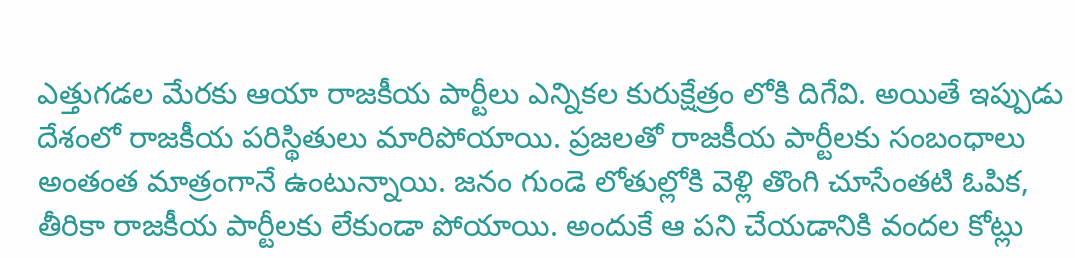ఎత్తుగ‌డ‌ల మేర‌కు ఆయా రాజ‌కీయ పార్టీలు ఎన్నిక‌ల కురుక్షేత్రం లోకి దిగేవి. అయితే ఇప్పుడు దేశంలో రాజకీయ ప‌రిస్థితులు మారిపోయాయి. ప్ర‌జ‌ల‌తో రాజ‌కీయ పార్టీల‌కు సంబంధాలు అంతంత మాత్రంగానే ఉంటున్నాయి. జ‌నం గుండె లోతుల్లోకి వెళ్లి తొంగి చూసేంతటి ఓపిక‌, తీరికా రాజ‌కీయ పార్టీల‌కు లేకుండా పోయాయి. అందుకే ఆ ప‌ని చేయ‌డానికి వంద‌ల కోట్లు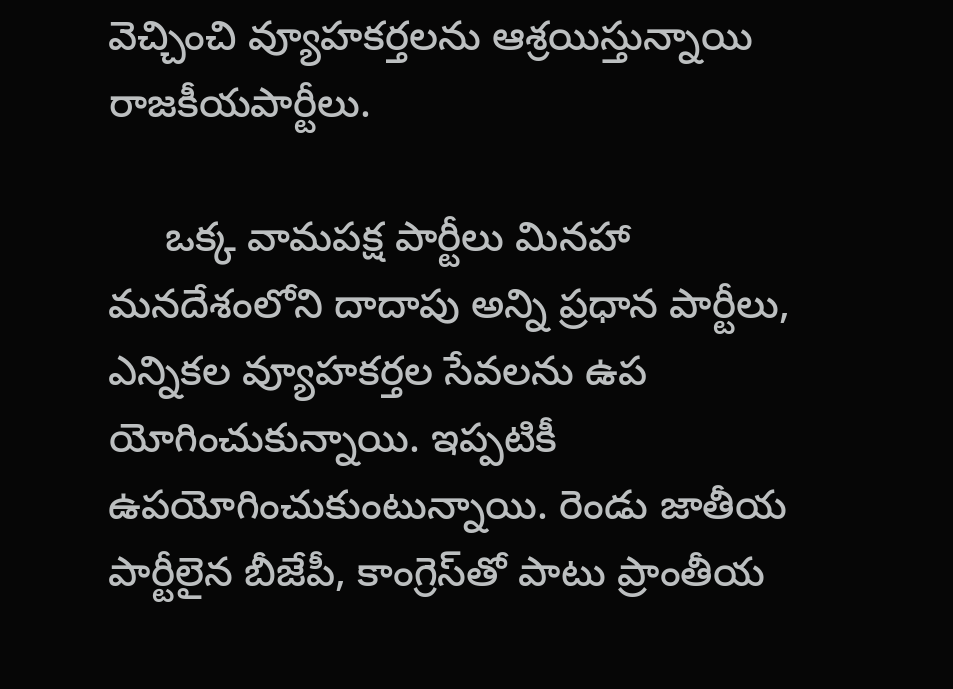వెచ్చించి వ్యూహ‌క‌ర్తల‌ను ఆశ్ర‌యిస్తున్నాయి రాజకీయపార్టీలు.

     ఒక్క వామపక్ష పార్టీలు మినహా మనదేశంలోని దాదాపు అన్ని ప్రధాన పార్టీలు, ఎన్నికల వ్యూహకర్తల సేవలను ఉప యోగించుకున్నాయి. ఇప్పటికీ ఉపయోగించుకుంటున్నాయి. రెండు జాతీయ పార్టీలైన బీజేపీ, కాంగ్రెస్‌తో పాటు ప్రాంతీయ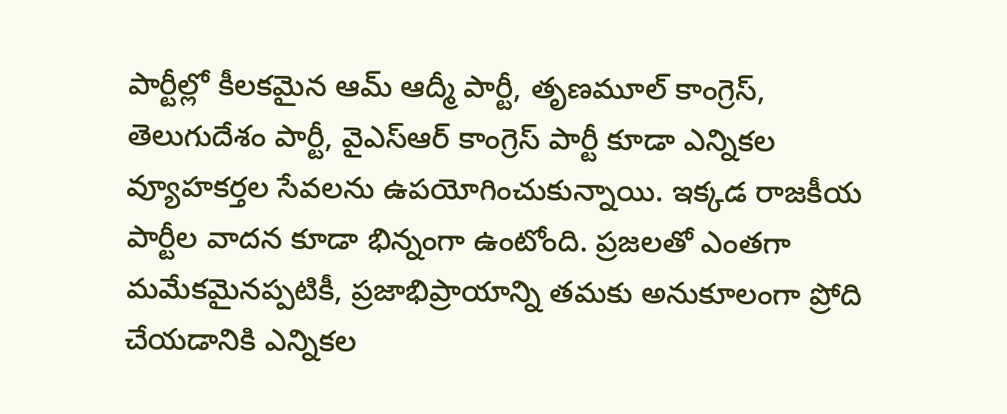పార్టీల్లో కీలకమైన ఆమ్ ఆద్మీ పార్టీ, తృణమూల్ కాంగ్రెస్, తెలుగుదేశం పార్టీ, వైఎస్ఆర్ కాంగ్రెస్ పార్టీ కూడా ఎన్నికల వ్యూహకర్తల సేవలను ఉపయోగించుకున్నాయి. ఇక్కడ రాజకీయ పార్టీల వాదన కూడా భిన్నంగా ఉంటోంది. ప్రజలతో ఎంతగా మమేకమైనప్పటికీ, ప్రజాభిప్రాయాన్ని తమకు అనుకూలంగా ప్రోది చేయడానికి ఎన్నికల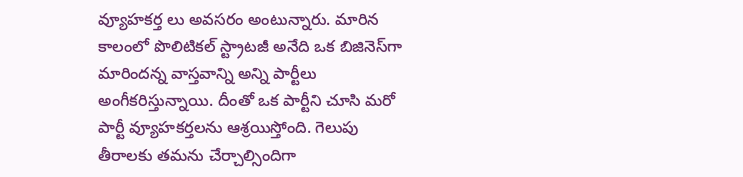వ్యూహకర్త లు అవసరం అంటున్నారు. మారిన కాలంలో పొలిటికల్ స్ట్రాటజీ అనేది ఒక బిజినెస్‌గా మారిందన్న వాస్తవాన్ని అన్ని పార్టీలు అంగీకరిస్తున్నాయి. దీంతో ఒక పార్టీని చూసి మరో పార్టీ వ్యూహకర్తలను ఆశ్రయిస్తోంది. గెలుపు తీరాలకు తమను చేర్చాల్సిందిగా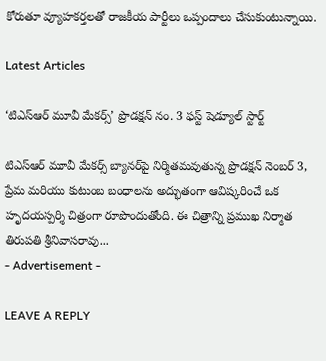కోరుతూ వ్యూహకర్తలతో రాజకీయ పార్టీలు ఒప్పందాలు చేసుకుంటున్నాయి.

Latest Articles

‘టిఎస్ఆర్ మూవీ మేకర్స్’ ప్రొడక్షన్ నం. 3 ఫస్ట్ షెడ్యూల్ స్టార్ట్

టిఎస్ఆర్ మూవీ మేకర్స్ బ్యానర్‌పై నిర్మితమవుతున్న ప్రొడక్షన్ నెంబర్ 3, ప్రేమ మరియు కుటుంబ బంధాలను అద్భుతంగా ఆవిష్కరించే ఒక హృదయస్పర్శి చిత్రంగా రూపొందుతోంది. ఈ చిత్రాన్ని ప్రముఖ నిర్మాత తిరుపతి శ్రీనివాసరావు...
- Advertisement -

LEAVE A REPLY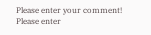Please enter your comment!
Please enter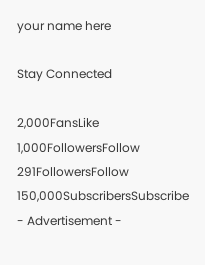your name here

Stay Connected

2,000FansLike
1,000FollowersFollow
291FollowersFollow
150,000SubscribersSubscribe
- Advertisement -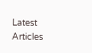Latest Articles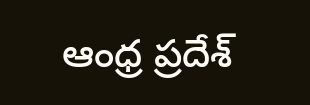ఆంధ్ర ప్రదేశ్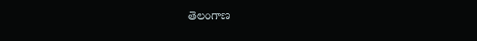తెలంగాణ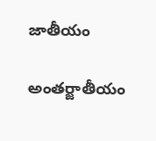జాతీయం

అంతర్జాతీయం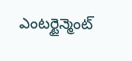ఎంటర్టైన్మెంట్